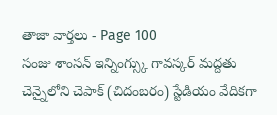తాజా వార్తలు - Page 100
సంజు శాంసన్ ఇన్నింగ్స్కు గావస్కర్ మద్దతు
చెన్నైలోని చెపాక్ (చిదంబరం) స్టేడియం వేదికగా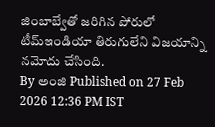జింబాబ్వేతో జరిగిన పోరులో టీమ్ఇండియా తిరుగులేని విజయాన్ని నమోదు చేసింది.
By అంజి Published on 27 Feb 2026 12:36 PM IST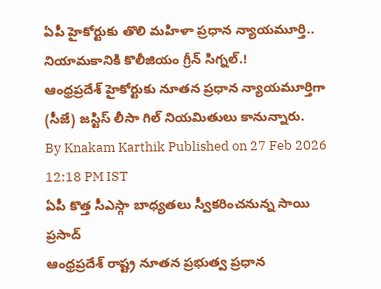ఏపీ హైకోర్టుకు తొలి మహిళా ప్రధాన న్యాయమూర్తి.. నియామకానికి కొలీజియం గ్రీన్ సిగ్నల్.!
ఆంధ్రప్రదేశ్ హైకోర్టుకు నూతన ప్రధాన న్యాయమూర్తిగా (సీజే) జస్టిస్ లీసా గిల్ నియమితులు కానున్నారు.
By Knakam Karthik Published on 27 Feb 2026 12:18 PM IST
ఏపీ కొత్త సీఎస్గా బాధ్యతలు స్వీకరించనున్న సాయి ప్రసాద్
ఆంధ్రప్రదేశ్ రాష్ట్ర నూతన ప్రభుత్వ ప్రధాన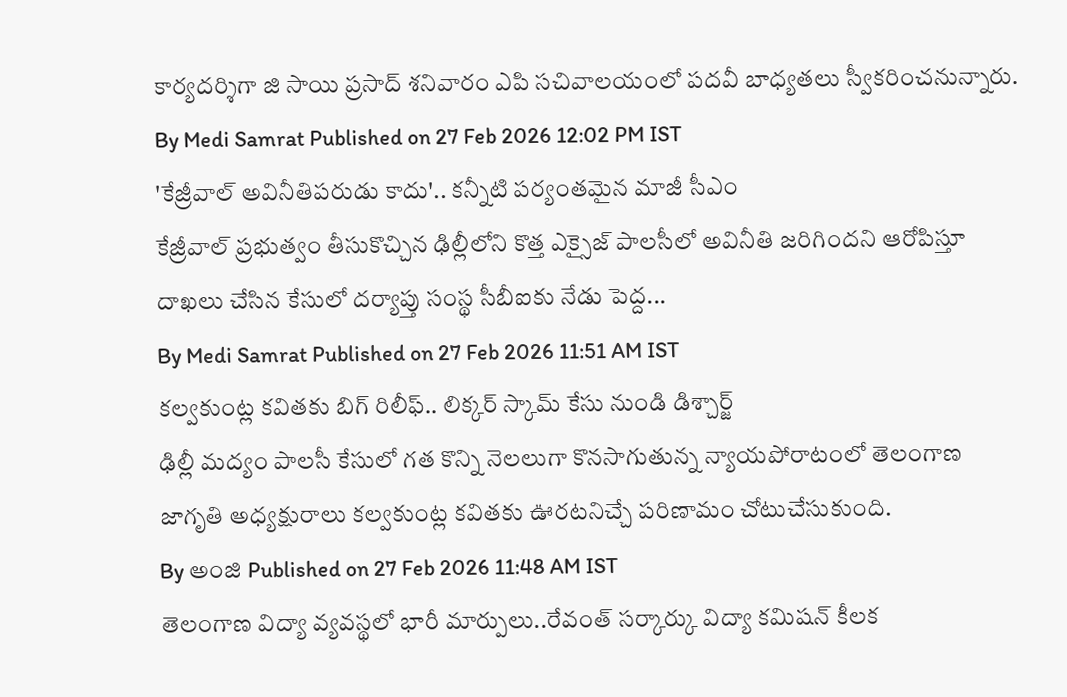కార్యదర్శిగా జి సాయి ప్రసాద్ శనివారం ఎపి సచివాలయంలో పదవీ బాధ్యతలు స్వీకరించనున్నారు.
By Medi Samrat Published on 27 Feb 2026 12:02 PM IST
'కేజ్రీవాల్ అవినీతిపరుడు కాదు'.. కన్నీటి పర్యంతమైన మాజీ సీఎం
కేజ్రీవాల్ ప్రభుత్వం తీసుకొచ్చిన ఢిల్లీలోని కొత్త ఎక్సైజ్ పాలసీలో అవినీతి జరిగిందని ఆరోపిస్తూ దాఖలు చేసిన కేసులో దర్యాప్తు సంస్థ సీబీఐకు నేడు పెద్ద...
By Medi Samrat Published on 27 Feb 2026 11:51 AM IST
కల్వకుంట్ల కవితకు బిగ్ రిలీఫ్.. లిక్కర్ స్కామ్ కేసు నుండి డిశ్చార్జ్
ఢిల్లీ మద్యం పాలసీ కేసులో గత కొన్ని నెలలుగా కొనసాగుతున్న న్యాయపోరాటంలో తెలంగాణ జాగృతి అధ్యక్షురాలు కల్వకుంట్ల కవితకు ఊరటనిచ్చే పరిణామం చోటుచేసుకుంది.
By అంజి Published on 27 Feb 2026 11:48 AM IST
తెలంగాణ విద్యా వ్యవస్థలో భారీ మార్పులు..రేవంత్ సర్కార్కు విద్యా కమిషన్ కీలక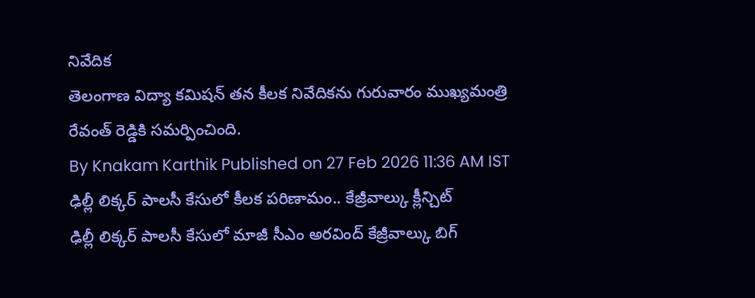నివేదిక
తెలంగాణ విద్యా కమిషన్ తన కీలక నివేదికను గురువారం ముఖ్యమంత్రి రేవంత్ రెడ్డికి సమర్పించింది.
By Knakam Karthik Published on 27 Feb 2026 11:36 AM IST
ఢిల్లీ లిక్కర్ పాలసీ కేసులో కీలక పరిణామం.. కేజ్రీవాల్కు క్లీన్చిట్
ఢిల్లీ లిక్కర్ పాలసీ కేసులో మాజీ సీఎం అరవింద్ కేజ్రీవాల్కు బిగ్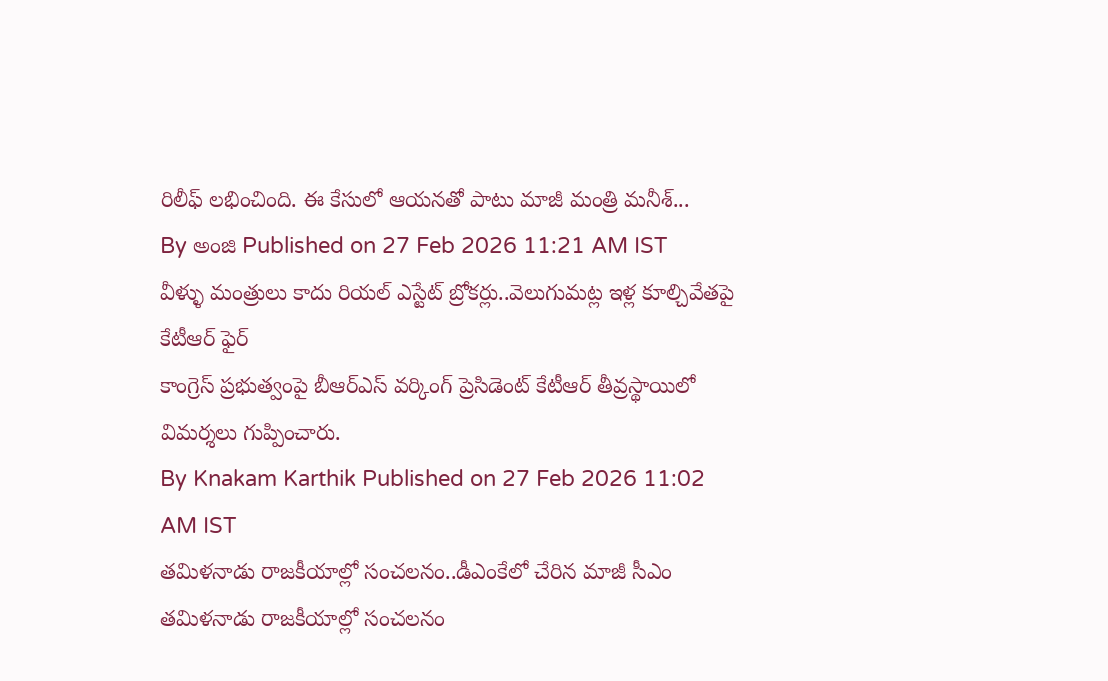రిలీఫ్ లభించింది. ఈ కేసులో ఆయనతో పాటు మాజీ మంత్రి మనీశ్...
By అంజి Published on 27 Feb 2026 11:21 AM IST
వీళ్ళు మంత్రులు కాదు రియల్ ఎస్టేట్ బ్రోకర్లు..వెలుగుమట్ల ఇళ్ల కూల్చివేతపై కేటీఆర్ ఫైర్
కాంగ్రెస్ ప్రభుత్వంపై బీఆర్ఎస్ వర్కింగ్ ప్రెసిడెంట్ కేటీఆర్ తీవ్రస్థాయిలో విమర్శలు గుప్పించారు.
By Knakam Karthik Published on 27 Feb 2026 11:02 AM IST
తమిళనాడు రాజకీయాల్లో సంచలనం..డీఎంకేలో చేరిన మాజీ సీఎం
తమిళనాడు రాజకీయాల్లో సంచలనం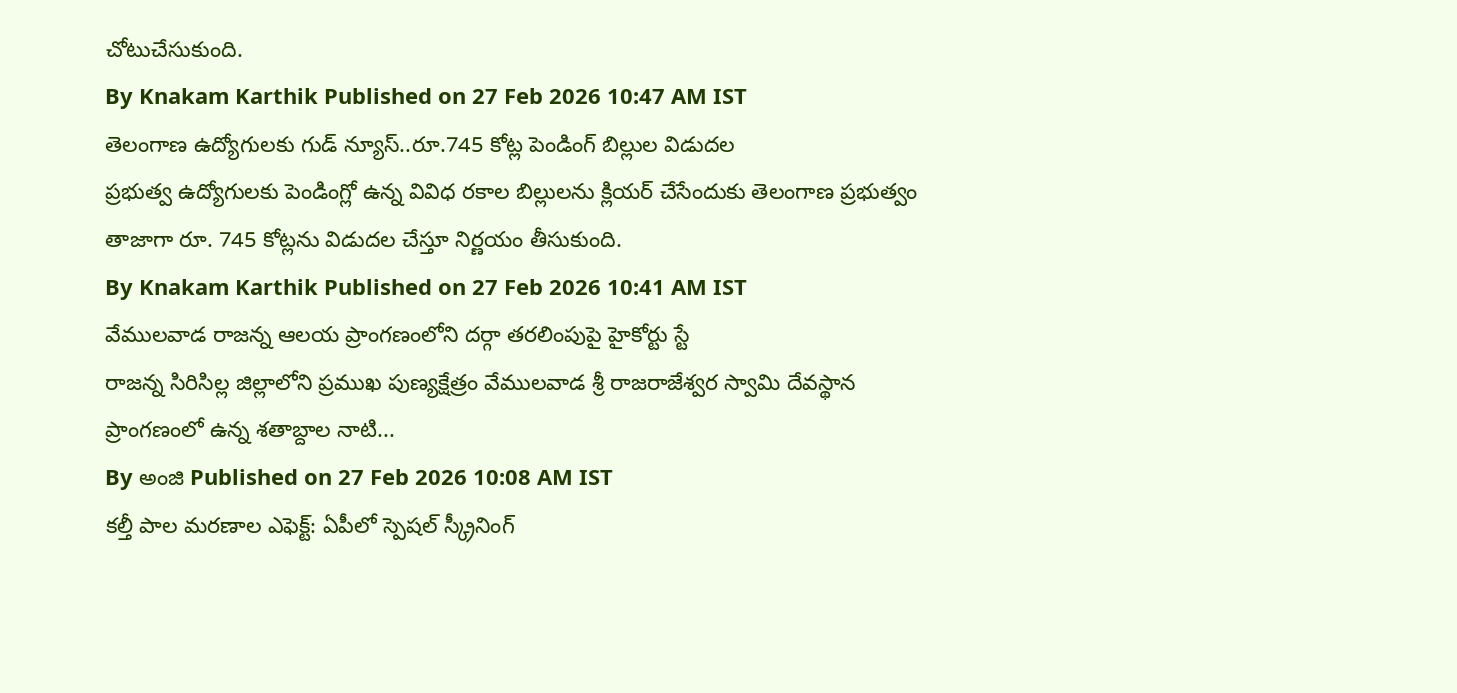చోటుచేసుకుంది.
By Knakam Karthik Published on 27 Feb 2026 10:47 AM IST
తెలంగాణ ఉద్యోగులకు గుడ్ న్యూస్..రూ.745 కోట్ల పెండింగ్ బిల్లుల విడుదల
ప్రభుత్వ ఉద్యోగులకు పెండింగ్లో ఉన్న వివిధ రకాల బిల్లులను క్లియర్ చేసేందుకు తెలంగాణ ప్రభుత్వం తాజాగా రూ. 745 కోట్లను విడుదల చేస్తూ నిర్ణయం తీసుకుంది.
By Knakam Karthik Published on 27 Feb 2026 10:41 AM IST
వేములవాడ రాజన్న ఆలయ ప్రాంగణంలోని దర్గా తరలింపుపై హైకోర్టు స్టే
రాజన్న సిరిసిల్ల జిల్లాలోని ప్రముఖ పుణ్యక్షేత్రం వేములవాడ శ్రీ రాజరాజేశ్వర స్వామి దేవస్థాన ప్రాంగణంలో ఉన్న శతాబ్దాల నాటి...
By అంజి Published on 27 Feb 2026 10:08 AM IST
కల్తీ పాల మరణాల ఎఫెక్ట్: ఏపీలో స్పెషల్ స్క్రీనింగ్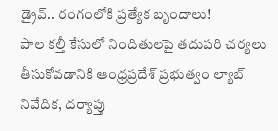డ్రైవ్.. రంగంలోకి ప్రత్యేక బృందాలు!
పాల కల్తీ కేసులో నిందితులపై తదుపరి చర్యలు తీసుకోవడానికి ఆంధ్రప్రదేశ్ ప్రభుత్వం ల్యాబ్ నివేదిక, దర్యాప్తు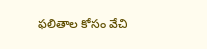ఫలితాల కోసం వేచి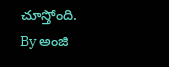చూస్తోంది.
By అంజి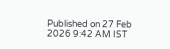Published on 27 Feb 2026 9:42 AM IST